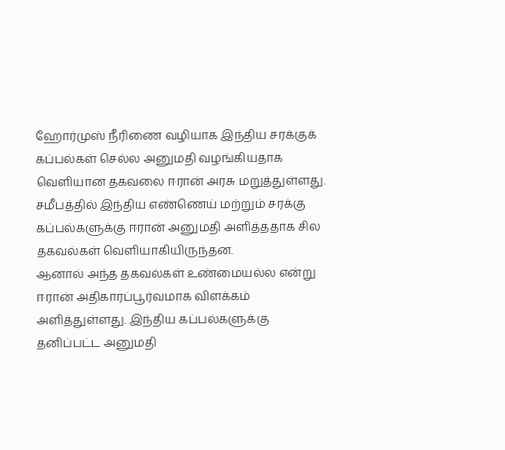ஹோர்முஸ் நீரிணை வழியாக இந்திய சரக்குக் கப்பல்கள் செல்ல அனுமதி வழங்கியதாக வெளியான தகவலை ஈரான் அரசு மறுத்துள்ளது. சமீபத்தில் இந்திய எண்ணெய் மற்றும் சரக்கு கப்பல்களுக்கு ஈரான் அனுமதி அளித்ததாக சில தகவல்கள் வெளியாகியிருந்தன.
ஆனால் அந்த தகவல்கள் உண்மையல்ல என்று ஈரான் அதிகாரப்பூர்வமாக விளக்கம் அளித்துள்ளது. இந்திய கப்பல்களுக்கு தனிப்பட்ட அனுமதி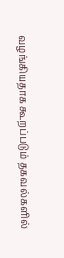வழங்கியதாக கூறப்படும் தகவல்களில்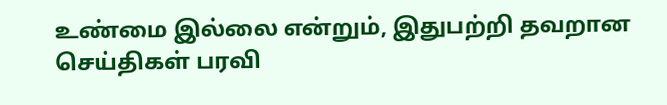உண்மை இல்லை என்றும், இதுபற்றி தவறான செய்திகள் பரவி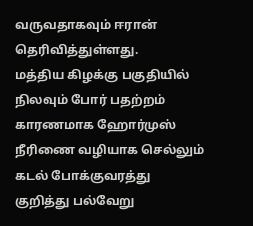வருவதாகவும் ஈரான் தெரிவித்துள்ளது.
மத்திய கிழக்கு பகுதியில் நிலவும் போர் பதற்றம் காரணமாக ஹோர்முஸ் நீரிணை வழியாக செல்லும் கடல் போக்குவரத்து குறித்து பல்வேறு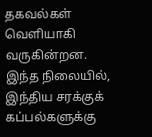தகவல்கள் வெளியாகி வருகின்றன. இந்த நிலையில், இந்திய சரக்குக் கப்பல்களுக்கு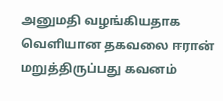அனுமதி வழங்கியதாக வெளியான தகவலை ஈரான் மறுத்திருப்பது கவனம்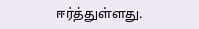ஈர்த்துள்ளது.